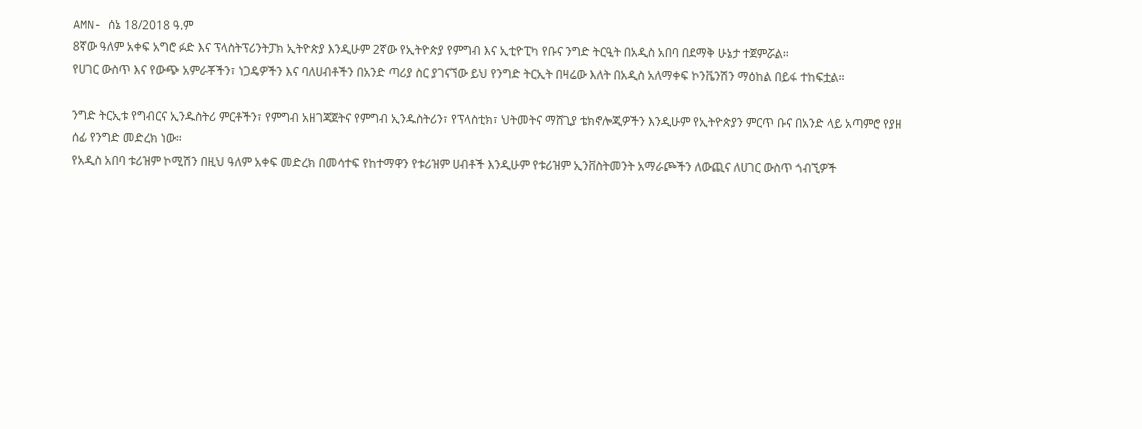AMN- ሰኔ 18/2018 ዓ.ም
8ኛው ዓለም አቀፍ አግሮ ፉድ እና ፕላስትፕሪንትፓክ ኢትዮጵያ እንዲሁም 2ኛው የኢትዮጵያ የምግብ እና ኢቲዮፒካ የቡና ንግድ ትርዒት በአዲስ አበባ በደማቅ ሁኔታ ተጀምሯል።
የሀገር ውስጥ እና የውጭ አምራቾችን፣ ነጋዴዎችን እና ባለሀብቶችን በአንድ ጣሪያ ስር ያገናኘው ይህ የንግድ ትርኢት በዛሬው እለት በአዲስ አለማቀፍ ኮንቬንሽን ማዕከል በይፋ ተከፍቷል።

ንግድ ትርኢቱ የግብርና ኢንዱስትሪ ምርቶችን፣ የምግብ አዘገጃጀትና የምግብ ኢንዱስትሪን፣ የፕላስቲክ፣ ህትመትና ማሸጊያ ቴክኖሎጂዎችን እንዲሁም የኢትዮጵያን ምርጥ ቡና በአንድ ላይ አጣምሮ የያዘ ሰፊ የንግድ መድረክ ነው።
የአዲስ አበባ ቱሪዝም ኮሚሽን በዚህ ዓለም አቀፍ መድረክ በመሳተፍ የከተማዋን የቱሪዝም ሀብቶች እንዲሁም የቱሪዝም ኢንቨስትመንት አማራጮችን ለውጪና ለሀገር ውስጥ ጎብኚዎች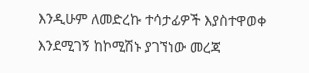እንዲሁም ለመድረኩ ተሳታፊዎች እያስተዋወቀ እንደሚገኝ ከኮሚሽኑ ያገኘነው መረጃ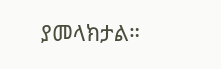ያመላክታል።